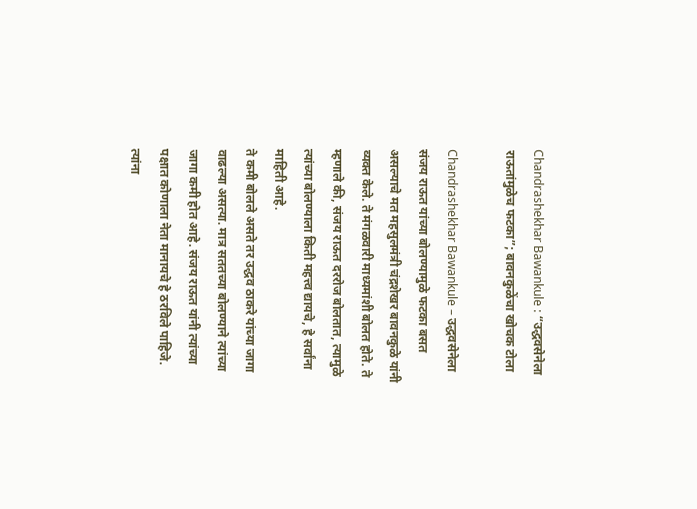Chandrashekhar Bawankule : “उद्धवसेनेला राऊतांमुळेच फटका”; बावनकुळेंचा खोचक टोला

Chandrashekhar Bawankule – उद्धवसेनेला संजय राऊत यांच्या बोलण्यामुळे फटका बसत असल्याचे मत महसुलमंत्री चंद्रशेखर बावनकुळे यांनी व्यक्त केले. ते मंगळवारी माध्यमांशी बोलत होते. ते म्हणाले की, संजय राऊत दररोज बोलतात, त्यामुळे त्यांच्या बोलण्याला किती महत्त्व द्यायचे, हे सर्वांना माहिती आहे.
ते कमी बोलले असते तर उद्धव ठाकरे यांच्या जागा वाढल्या असत्या. मात्र सततच्या बोलण्याने त्यांच्या जागा कमी होत आहे. संजय राऊत यांनी त्यांच्या पक्षात कोणाला नेता मानायचे हे ठरविले पाहिजे. त्यांना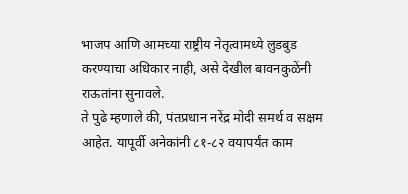भाजप आणि आमच्या राष्ट्रीय नेतृत्वामध्ये लुडबुड करण्याचा अधिकार नाही, असे देखील बावनकुळेंनी राऊतांना सुनावले.
ते पुढे म्हणाले की, पंतप्रधान नरेंद्र मोदी समर्थ व सक्षम आहेत. यापूर्वी अनेकांनी ८१-८२ वयापर्यंत काम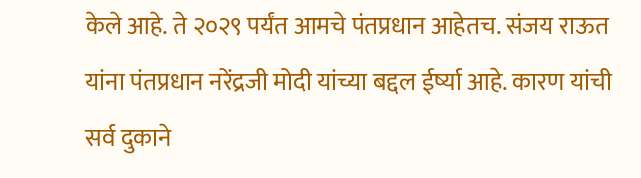केले आहे. ते २०२९ पर्यंत आमचे पंतप्रधान आहेतच. संजय राऊत यांना पंतप्रधान नरेंद्रजी मोदी यांच्या बद्दल ईर्ष्या आहे. कारण यांची सर्व दुकाने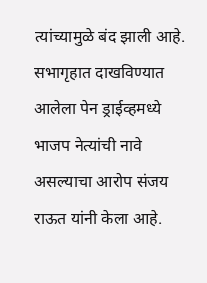त्यांच्यामुळे बंद झाली आहे.
सभागृहात दाखविण्यात आलेला पेन ड्राईव्हमध्ये भाजप नेत्यांची नावे असल्याचा आरोप संजय राऊत यांनी केला आहे.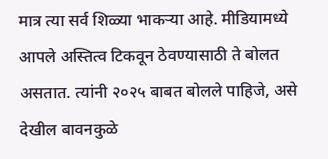मात्र त्या सर्व शिळ्या भाकऱ्या आहे. मीडियामध्ये आपले अस्तित्व टिकवून ठेवण्यासाठी ते बोलत असतात. त्यांनी २०२५ बाबत बोलले पाहिजे, असे देखील बावनकुळे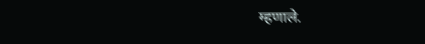म्हणाले.